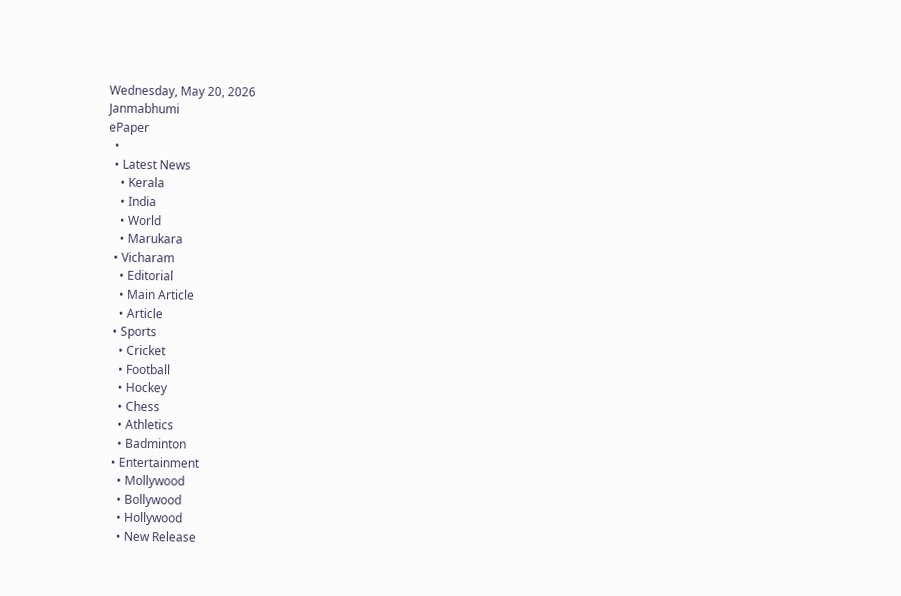Wednesday, May 20, 2026
Janmabhumi
ePaper
  •
  • Latest News
    • Kerala
    • India
    • World
    • Marukara
  • Vicharam
    • Editorial
    • Main Article
    • Article
  • Sports
    • Cricket
    • Football
    • Hockey
    • Chess
    • Athletics
    • Badminton
  • Entertainment
    • Mollywood
    • Bollywood
    • Hollywood
    • New Release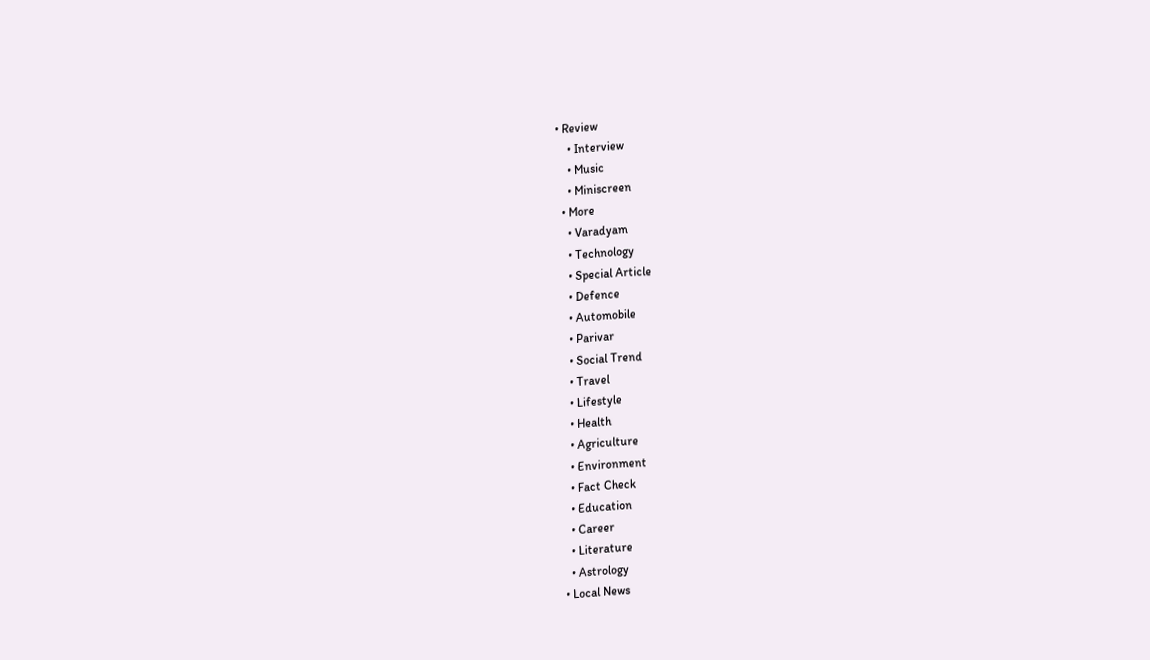• Review
    • Interview
    • Music
    • Miniscreen
  • More
    • Varadyam
    • Technology
    • Special Article
    • Defence
    • Automobile
    • Parivar
    • Social Trend
    • Travel
    • Lifestyle
    • Health
    • Agriculture
    • Environment
    • Fact Check
    • Education
    • Career
    • Literature
    • Astrology
  • Local News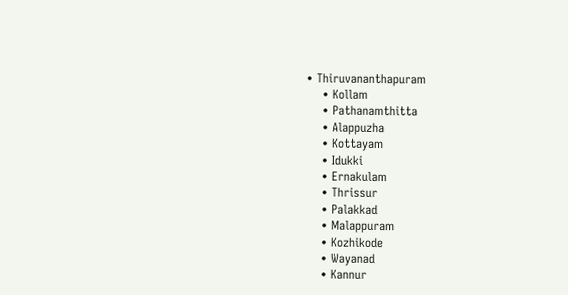• Thiruvananthapuram
    • Kollam
    • Pathanamthitta
    • Alappuzha
    • Kottayam
    • Idukki
    • Ernakulam
    • Thrissur
    • Palakkad
    • Malappuram
    • Kozhikode
    • Wayanad
    • Kannur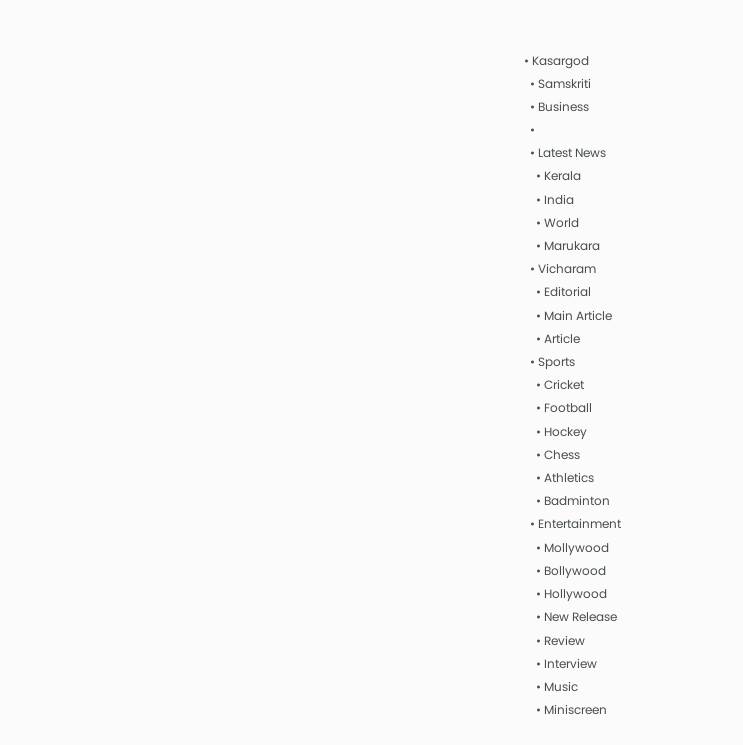• Kasargod
  • Samskriti
  • Business
  •
  • Latest News
    • Kerala
    • India
    • World
    • Marukara
  • Vicharam
    • Editorial
    • Main Article
    • Article
  • Sports
    • Cricket
    • Football
    • Hockey
    • Chess
    • Athletics
    • Badminton
  • Entertainment
    • Mollywood
    • Bollywood
    • Hollywood
    • New Release
    • Review
    • Interview
    • Music
    • Miniscreen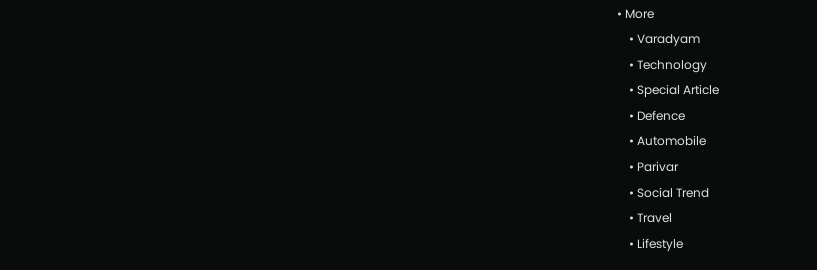• More
    • Varadyam
    • Technology
    • Special Article
    • Defence
    • Automobile
    • Parivar
    • Social Trend
    • Travel
    • Lifestyle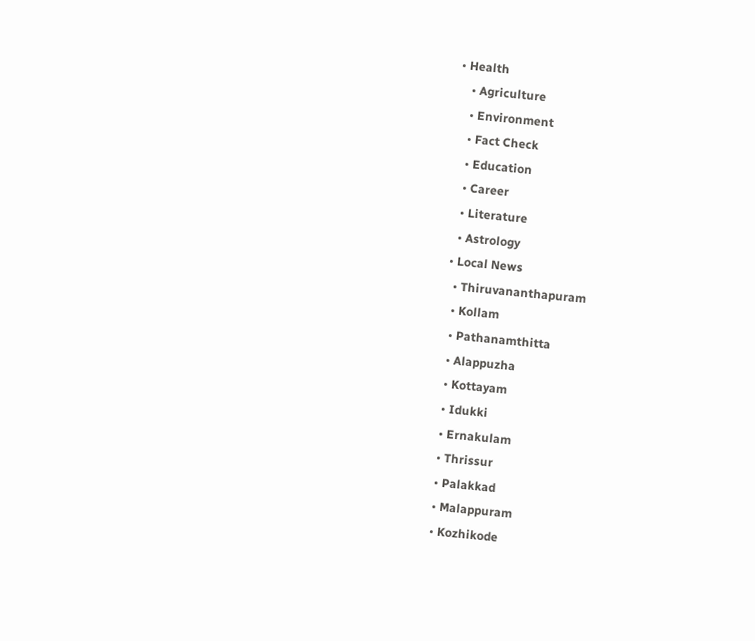• Health
    • Agriculture
    • Environment
    • Fact Check
    • Education
    • Career
    • Literature
    • Astrology
  • Local News
    • Thiruvananthapuram
    • Kollam
    • Pathanamthitta
    • Alappuzha
    • Kottayam
    • Idukki
    • Ernakulam
    • Thrissur
    • Palakkad
    • Malappuram
    • Kozhikode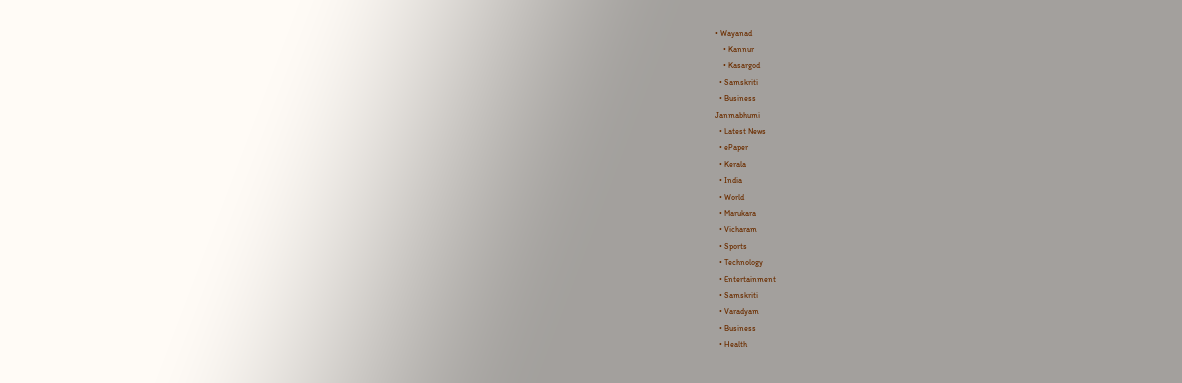• Wayanad
    • Kannur
    • Kasargod
  • Samskriti
  • Business
Janmabhumi
  • Latest News
  • ePaper
  • Kerala
  • India
  • World
  • Marukara
  • Vicharam
  • Sports
  • Technology
  • Entertainment
  • Samskriti
  • Varadyam
  • Business
  • Health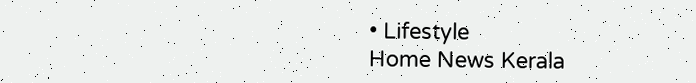• Lifestyle
Home News Kerala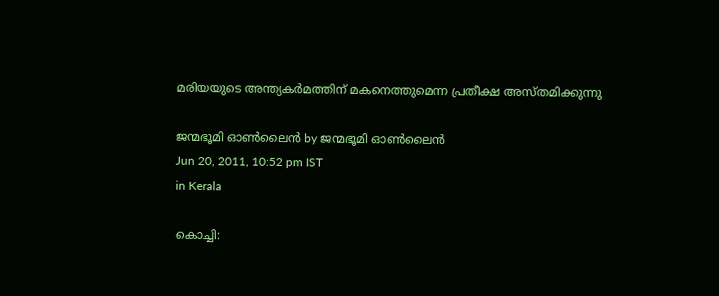മരിയയുടെ അന്ത്യകര്‍മത്തിന്‌ മകനെത്തുമെന്ന പ്രതീക്ഷ അസ്തമിക്കുന്നു

ജന്മഭൂമി ഓണ്‍ലൈന്‍ by ജന്മഭൂമി ഓണ്‍ലൈന്‍
Jun 20, 2011, 10:52 pm IST
in Kerala

കൊച്ചി: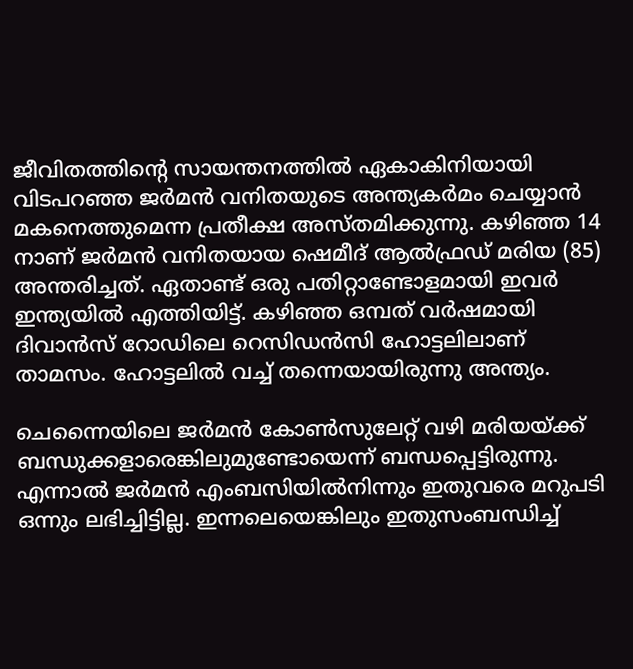ജീവിതത്തിന്റെ സായന്തനത്തില്‍ ഏകാകിനിയായി വിടപറഞ്ഞ ജര്‍മന്‍ വനിതയുടെ അന്ത്യകര്‍മം ചെയ്യാന്‍ മകനെത്തുമെന്ന പ്രതീക്ഷ അസ്തമിക്കുന്നു. കഴിഞ്ഞ 14 നാണ്‌ ജര്‍മന്‍ വനിതയായ ഷെമീദ്‌ ആല്‍ഫ്രഡ്‌ മരിയ (85) അന്തരിച്ചത്‌. ഏതാണ്ട്‌ ഒരു പതിറ്റാണ്ടോളമായി ഇവര്‍ ഇന്ത്യയില്‍ എത്തിയിട്ട്‌. കഴിഞ്ഞ ഒമ്പത്‌ വര്‍ഷമായി ദിവാന്‍സ്‌ റോഡിലെ റെസിഡന്‍സി ഹോട്ടലിലാണ്‌ താമസം. ഹോട്ടലില്‍ വച്ച്‌ തന്നെയായിരുന്നു അന്ത്യം.

ചെന്നൈയിലെ ജര്‍മന്‍ കോണ്‍സുലേറ്റ്‌ വഴി മരിയയ്‌ക്ക്‌ ബന്ധുക്കളാരെങ്കിലുമുണ്ടോയെന്ന്‌ ബന്ധപ്പെട്ടിരുന്നു. എന്നാല്‍ ജര്‍മന്‍ എംബസിയില്‍നിന്നും ഇതുവരെ മറുപടി ഒന്നും ലഭിച്ചിട്ടില്ല. ഇന്നലെയെങ്കിലും ഇതുസംബന്ധിച്ച്‌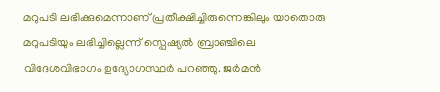മറുപടി ലഭിക്കുമെന്നാണ്‌ പ്രതീക്ഷിച്ചിരുന്നെങ്കിലും യാതൊരു മറുപടിയും ലഭിച്ചില്ലെന്ന്‌ സ്പെഷ്യല്‍ ബ്രാഞ്ചിലെ വിദേശവിഭാഗം ഉദ്യോഗസ്ഥര്‍ പറഞ്ഞു. ജര്‍മന്‍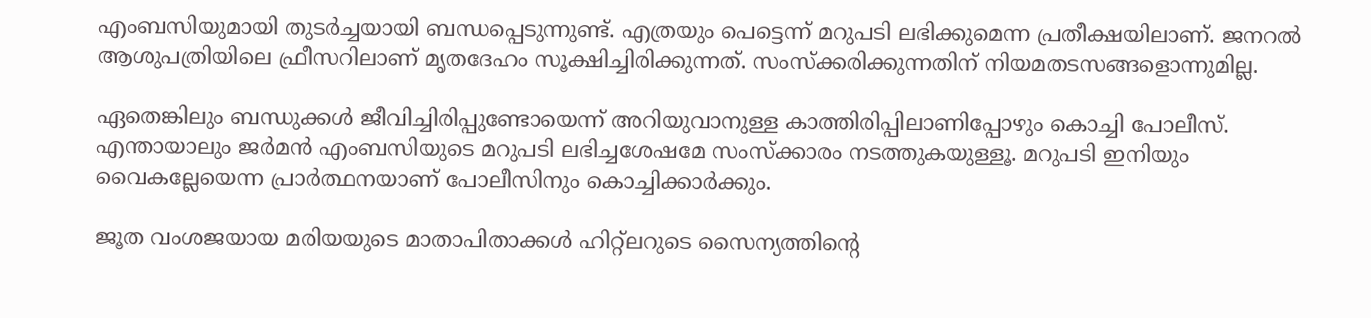എംബസിയുമായി തുടര്‍ച്ചയായി ബന്ധപ്പെടുന്നുണ്ട്‌. എത്രയും പെട്ടെന്ന്‌ മറുപടി ലഭിക്കുമെന്ന പ്രതീക്ഷയിലാണ്‌. ജനറല്‍ ആശുപത്രിയിലെ ഫ്രീസറിലാണ്‌ മൃതദേഹം സൂക്ഷിച്ചിരിക്കുന്നത്‌. സംസ്ക്കരിക്കുന്നതിന്‌ നിയമതടസങ്ങളൊന്നുമില്ല.

ഏതെങ്കിലും ബന്ധുക്കള്‍ ജീവിച്ചിരിപ്പുണ്ടോയെന്ന്‌ അറിയുവാനുള്ള കാത്തിരിപ്പിലാണിപ്പോഴും കൊച്ചി പോലീസ്‌. എന്തായാലും ജര്‍മന്‍ എംബസിയുടെ മറുപടി ലഭിച്ചശേഷമേ സംസ്ക്കാരം നടത്തുകയുള്ളൂ. മറുപടി ഇനിയും വൈകല്ലേയെന്ന പ്രാര്‍ത്ഥനയാണ്‌ പോലീസിനും കൊച്ചിക്കാര്‍ക്കും.

ജൂത വംശജയായ മരിയയുടെ മാതാപിതാക്കള്‍ ഹിറ്റ്ലറുടെ സൈന്യത്തിന്റെ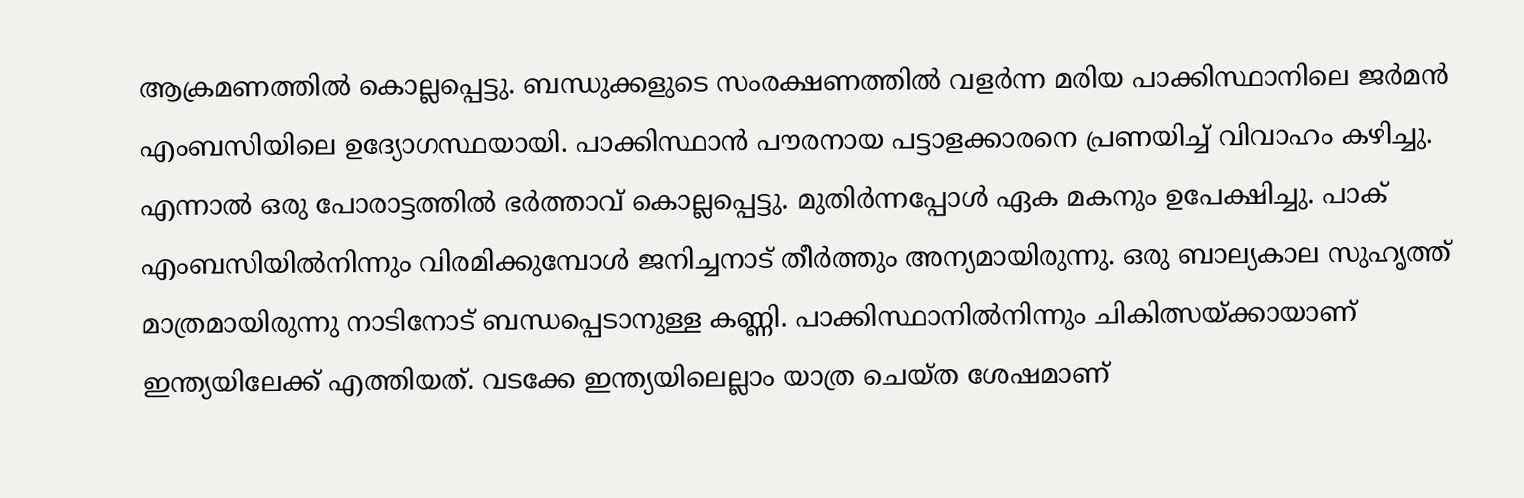ആക്രമണത്തില്‍ കൊല്ലപ്പെട്ടു. ബന്ധുക്കളുടെ സംരക്ഷണത്തില്‍ വളര്‍ന്ന മരിയ പാക്കിസ്ഥാനിലെ ജര്‍മന്‍ എംബസിയിലെ ഉദ്യോഗസ്ഥയായി. പാക്കിസ്ഥാന്‍ പൗരനായ പട്ടാളക്കാരനെ പ്രണയിച്ച്‌ വിവാഹം കഴിച്ചു. എന്നാല്‍ ഒരു പോരാട്ടത്തില്‍ ഭര്‍ത്താവ്‌ കൊല്ലപ്പെട്ടു. മുതിര്‍ന്നപ്പോള്‍ ഏക മകനും ഉപേക്ഷിച്ചു. പാക്‌ എംബസിയില്‍നിന്നും വിരമിക്കുമ്പോള്‍ ജനിച്ചനാട്‌ തീര്‍ത്തും അന്യമായിരുന്നു. ഒരു ബാല്യകാല സുഹൃത്ത്‌ മാത്രമായിരുന്നു നാടിനോട്‌ ബന്ധപ്പെടാനുള്ള കണ്ണി. പാക്കിസ്ഥാനില്‍നിന്നും ചികിത്സയ്‌ക്കായാണ്‌ ഇന്ത്യയിലേക്ക്‌ എത്തിയത്‌. വടക്കേ ഇന്ത്യയിലെല്ലാം യാത്ര ചെയ്ത ശേഷമാണ്‌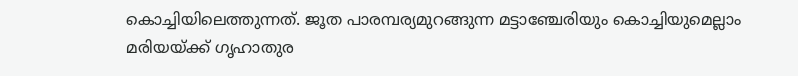കൊച്ചിയിലെത്തുന്നത്‌. ജൂത പാരമ്പര്യമുറങ്ങുന്ന മട്ടാഞ്ചേരിയും കൊച്ചിയുമെല്ലാം മരിയയ്‌ക്ക്‌ ഗൃഹാതുര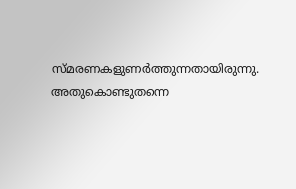സ്മരണകളുണര്‍ത്തുന്നതായിരുന്നു. അതുകൊണ്ടുതന്നെ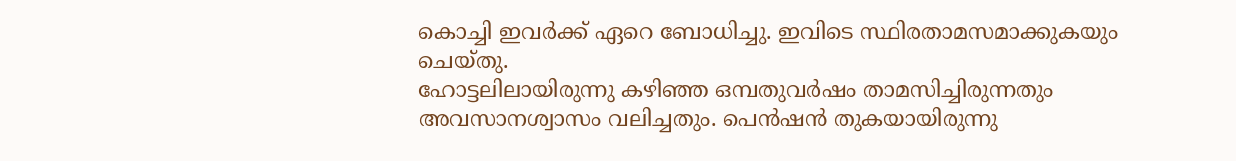കൊച്ചി ഇവര്‍ക്ക്‌ ഏറെ ബോധിച്ചു. ഇവിടെ സ്ഥിരതാമസമാക്കുകയും ചെയ്തു.
ഹോട്ടലിലായിരുന്നു കഴിഞ്ഞ ഒമ്പതുവര്‍ഷം താമസിച്ചിരുന്നതും അവസാനശ്വാസം വലിച്ചതും. പെന്‍ഷന്‍ തുകയായിരുന്നു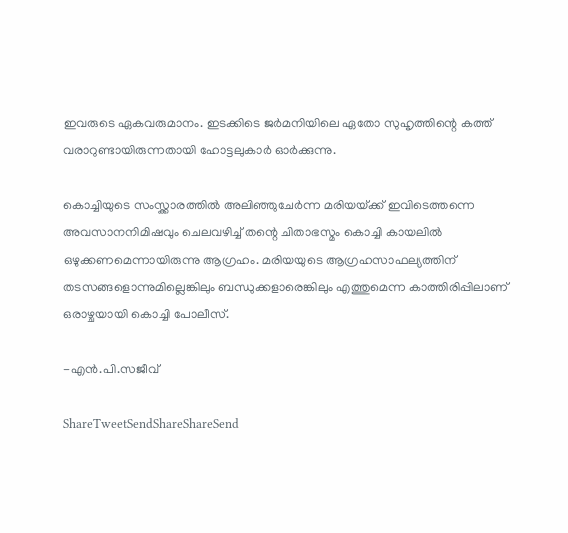ഇവരുടെ ഏകവരുമാനം. ഇടക്കിടെ ജര്‍മനിയിലെ ഏതോ സുഹൃത്തിന്റെ കത്ത്‌ വരാറുണ്ടായിരുന്നതായി ഹോട്ടലുകാര്‍ ഓര്‍ക്കുന്നു.

കൊച്ചിയുടെ സംസ്ക്കാരത്തില്‍ അലിഞ്ഞുചേര്‍ന്ന മരിയയ്‌ക്ക്‌ ഇവിടെത്തന്നെ അവസാനനിമിഷവും ചെലവഴിച്ച്‌ തന്റെ ചിതാഭസ്മം കൊച്ചി കായലില്‍ ഒഴുക്കണമെന്നായിരുന്നു ആഗ്രഹം. മരിയയുടെ ആഗ്രഹസാഫല്യത്തിന്‌ തടസങ്ങളൊന്നുമില്ലെങ്കിലും ബന്ധുക്കളാരെങ്കിലും എത്തുമെന്ന കാത്തിരിപ്പിലാണ്‌ ഒരാഴ്ചയായി കൊച്ചി പോലീസ്‌.

-എന്‍.പി.സജീവ്‌

ShareTweetSendShareShareSend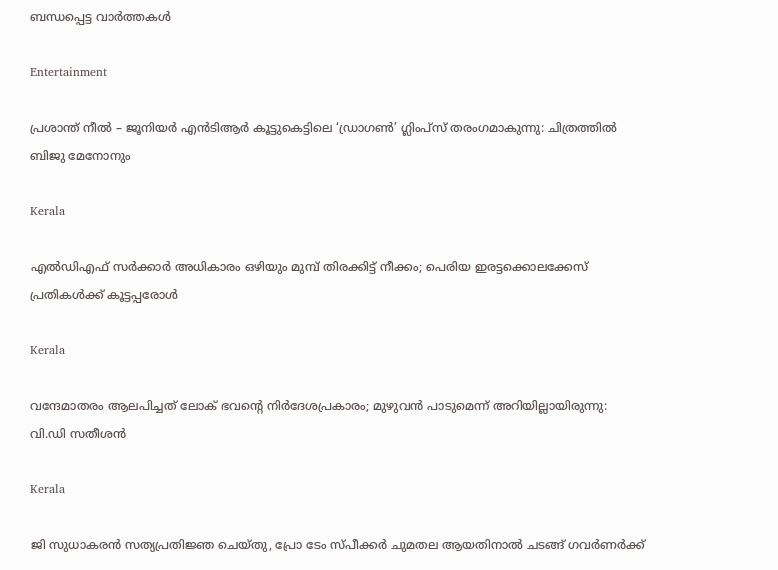ബന്ധപ്പെട്ട വാര്‍ത്തകള്‍

Entertainment

പ്രശാന്ത് നീൽ – ജൂനിയർ എൻടിആർ കൂട്ടുകെട്ടിലെ ‘ഡ്രാഗൺ’ ഗ്ലിംപ്‌സ് തരംഗമാകുന്നു: ചിത്രത്തിൽ ബിജു മേനോനും

Kerala

എൽഡിഎഫ് സർക്കാർ അധികാരം ഒഴിയും മുമ്പ് തിരക്കിട്ട് നീക്കം; പെരിയ ഇരട്ടക്കൊലക്കേസ് പ്രതികൾക്ക് കൂട്ടപ്പരോൾ

Kerala

വന്ദേമാതരം ആലപിച്ചത് ലോക് ഭവന്റെ നിർദേശപ്രകാരം; മുഴുവൻ പാടുമെന്ന് അറിയില്ലായിരുന്നു: വി.ഡി സതീശൻ

Kerala

ജി സുധാകരൻ സത്യപ്രതിജ്ഞ ചെയ്തു, പ്രോ ടേം സ്പീക്കർ ചുമതല ആയതിനാൽ ചടങ്ങ് ഗവർണർക്ക്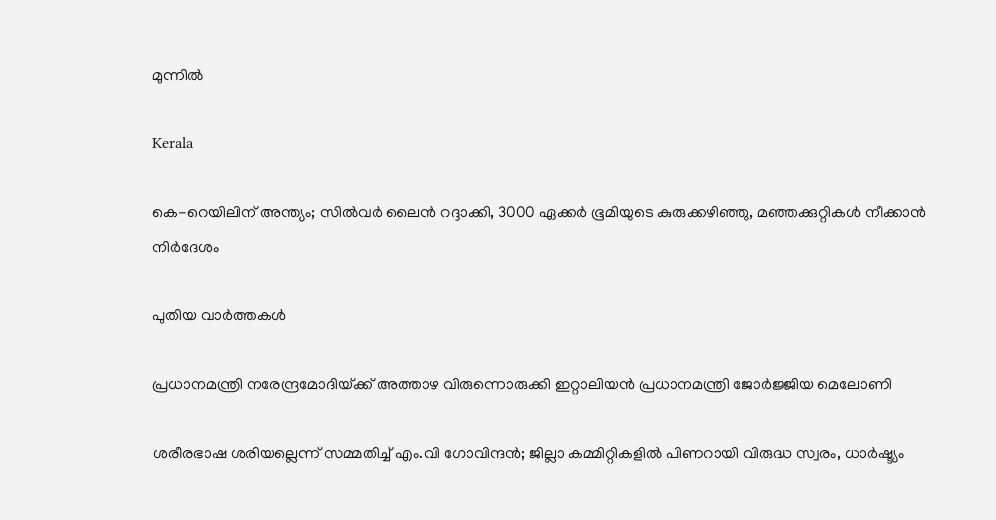മുന്നിൽ

Kerala

കെ-റെയിലിന് അന്ത്യം; സിൽവർ ലൈൻ റദ്ദാക്കി, 3000 ഏക്കർ ഭൂമിയുടെ കുരുക്കഴിഞ്ഞു, മഞ്ഞക്കുറ്റികൾ നീക്കാൻ നിർദേശം

പുതിയ വാര്‍ത്തകള്‍

പ്രധാനമന്ത്രി നരേന്ദ്രമോദിയ്‌ക്ക് അത്താഴ വിരുന്നൊരുക്കി ഇറ്റാലിയൻ പ്രധാനമന്ത്രി ജോർജ്ജിയ മെലോണി

ശരീരഭാഷ ശരിയല്ലെന്ന് സമ്മതിച്ച് എം.വി ഗോവിന്ദൻ; ജില്ലാ കമ്മിറ്റികളിൽ പിണറായി വിരുദ്ധ സ്വരം, ധാർഷ്ട്യം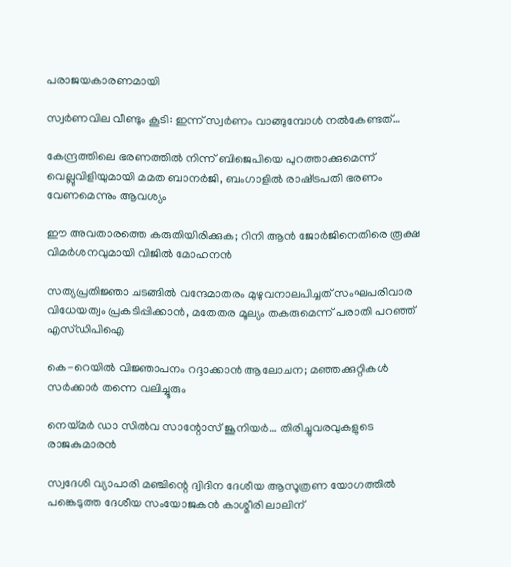പരാജയകാരണമായി

സ്വർണവില വീണ്ടും കൂടി: ഇന്ന് സ്വർണം വാങ്ങുമ്പോൾ നൽകേണ്ടത്…

കേന്ദ്രത്തിലെ ഭരണത്തിൽ നിന്ന് ബിജെപിയെ പുറത്താക്കുമെന്ന് വെല്ലുവിളിയുമായി മമത ബാനർജി, ബംഗാളിൽ രാഷ്‌ട്രപതി ഭരണം വേണമെന്നും ആവശ്യം

ഈ അവതാരത്തെ കരുതിയിരിക്കുക; റിനി ആൻ ജോർജിനെതിരെ രൂക്ഷ വിമർശനവുമായി വിജിൽ മോഹനൻ

സത്യപ്രതിജ്ഞാ ചടങ്ങില്‍ വന്ദേമാതരം മുഴുവനാലപിച്ചത് സംഘപരിവാര വിധേയത്വം പ്രകടിപ്പിക്കാൻ, മതേതര മൂല്യം തകരുമെന്ന് പരാതി പറഞ്ഞ് എസ്ഡിപിഐ

കെ-റെയിൽ വിജ്ഞാപനം റദ്ദാക്കാൻ ആലോചന; മഞ്ഞക്കുറ്റികൾ സർക്കാർ തന്നെ വലിച്ചൂരും

നെയ്‌മര്‍ ഡാ സില്‍വ സാന്റോസ് ജൂനിയര്‍… തിരിച്ചുവരവുകളുടെ രാജകുമാരന്‍

സ്വദേശി വ്യാപാരി മഞ്ചിന്റെ ദ്വിദിന ദേശീയ ആസൂത്രണ യോഗത്തില്‍ പങ്കെടുത്ത ദേശീയ സംയോജകന്‍ കാശ്മീരി ലാലിന്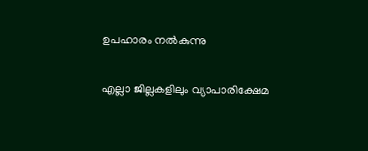ഉപഹാരം നല്‍കുന്നു

എല്ലാ ജില്ലകളിലും വ്യാപാരിക്ഷേമ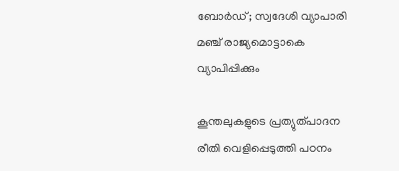ബോര്‍ഡ്; സ്വദേശി വ്യാപാരി മഞ്ച് രാജ്യമൊട്ടാകെ വ്യാപിപ്പിക്കും

കൂന്തലുകളുടെ പ്രത്യുത്പാദന രീതി വെളിപ്പെടുത്തി പഠനം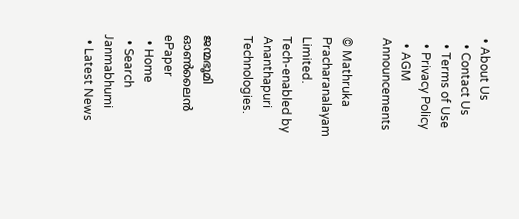• About Us
  • Contact Us
  • Terms of Use
  • Privacy Policy
  • AGM Announcements

© Mathruka Pracharanalayam Limited.
Tech-enabled by Ananthapuri Technologies.

ജന്മഭൂമി ഓണ്‍ലൈന്‍
ePaper
  • Home
  • Search Janmabhumi
  • Latest News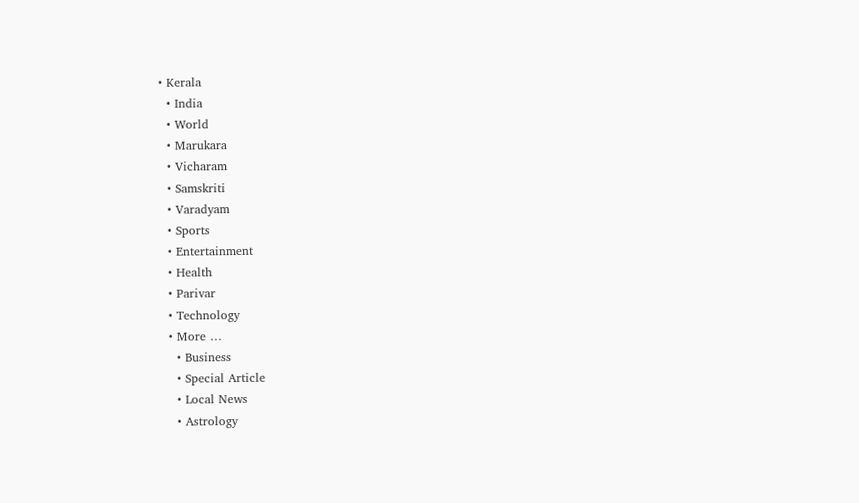• Kerala
  • India
  • World
  • Marukara
  • Vicharam
  • Samskriti
  • Varadyam
  • Sports
  • Entertainment
  • Health
  • Parivar
  • Technology
  • More …
    • Business
    • Special Article
    • Local News
    • Astrology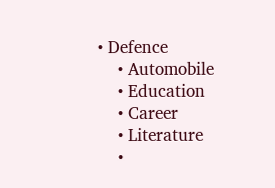• Defence
    • Automobile
    • Education
    • Career
    • Literature
    •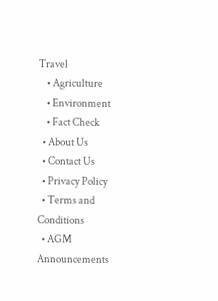Travel
    • Agriculture
    • Environment
    • Fact Check
  • About Us
  • Contact Us
  • Privacy Policy
  • Terms and Conditions
  • AGM Announcements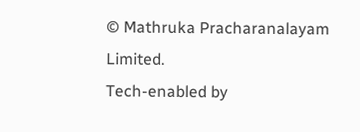© Mathruka Pracharanalayam Limited.
Tech-enabled by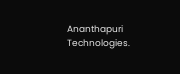Ananthapuri Technologies.